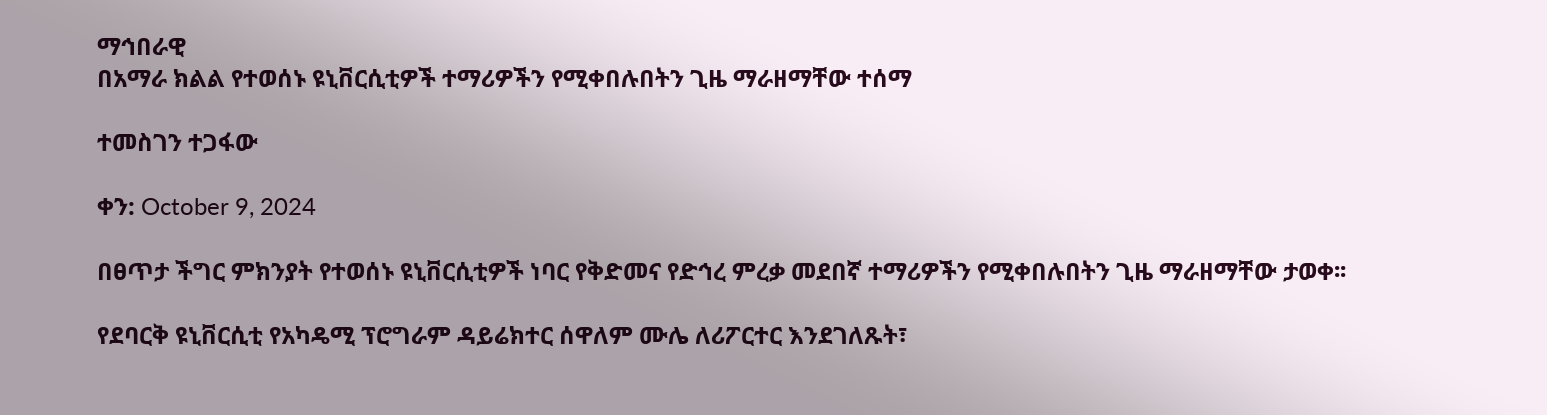ማኅበራዊ
በአማራ ክልል የተወሰኑ ዩኒቨርሲቲዎች ተማሪዎችን የሚቀበሉበትን ጊዜ ማራዘማቸው ተሰማ

ተመስገን ተጋፋው

ቀን: October 9, 2024

በፀጥታ ችግር ምክንያት የተወሰኑ ዩኒቨርሲቲዎች ነባር የቅድመና የድኅረ ምረቃ መደበኛ ተማሪዎችን የሚቀበሉበትን ጊዜ ማራዘማቸው ታወቀ፡፡

የደባርቅ ዩኒቨርሲቲ የአካዴሚ ፕሮግራም ዳይሬክተር ሰዋለም ሙሌ ለሪፖርተር እንደገለጹት፣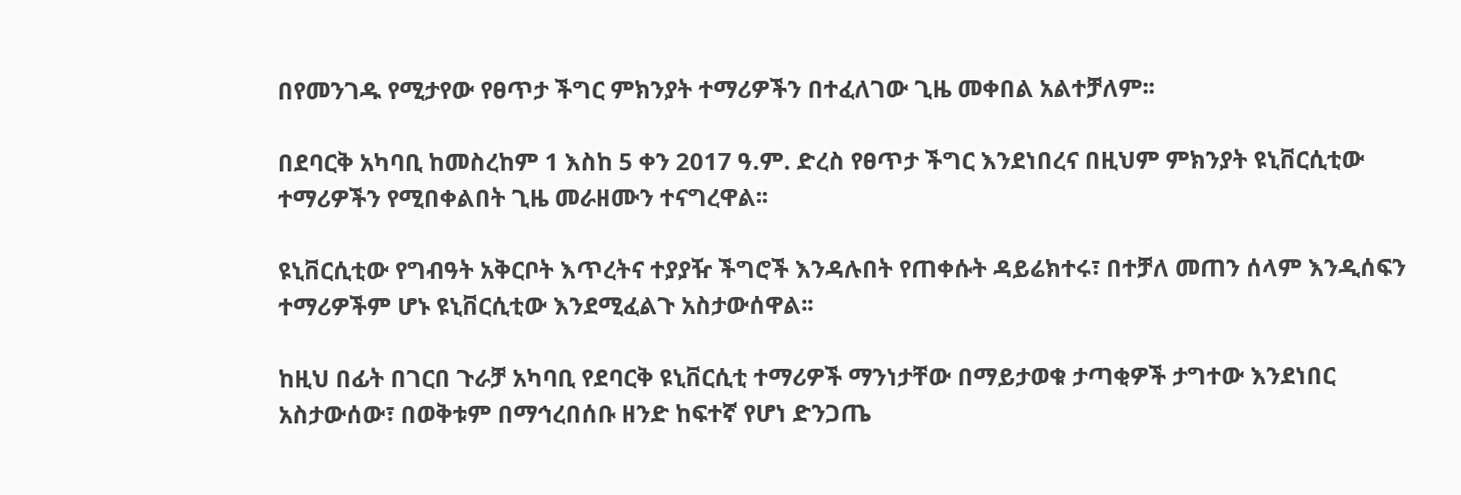በየመንገዱ የሚታየው የፀጥታ ችግር ምክንያት ተማሪዎችን በተፈለገው ጊዜ መቀበል አልተቻለም፡፡

በደባርቅ አካባቢ ከመስረከም 1 እስከ 5 ቀን 2017 ዓ.ም. ድረስ የፀጥታ ችግር እንደነበረና በዚህም ምክንያት ዩኒቨርሲቲው ተማሪዎችን የሚበቀልበት ጊዜ መራዘሙን ተናግረዋል፡፡

ዩኒቨርሲቲው የግብዓት አቅርቦት እጥረትና ተያያዥ ችግሮች እንዳሉበት የጠቀሱት ዳይሬክተሩ፣ በተቻለ መጠን ሰላም እንዲሰፍን ተማሪዎችም ሆኑ ዩኒቨርሲቲው እንደሚፈልጉ አስታውሰዋል፡፡

ከዚህ በፊት በገርበ ጉራቻ አካባቢ የደባርቅ ዩኒቨርሲቲ ተማሪዎች ማንነታቸው በማይታወቁ ታጣቂዎች ታግተው እንደነበር አስታውሰው፣ በወቅቱም በማኅረበሰቡ ዘንድ ከፍተኛ የሆነ ድንጋጤ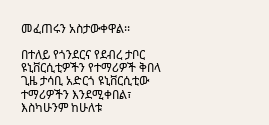መፈጠሩን አስታውቀዋል፡፡

በተለይ የጎንደርና የደብረ ታቦር ዩኒቨርሲቲዎችን የተማሪዎች ቅበላ ጊዜ ታሳቢ አድርጎ ዩኒቨርሲቲው ተማሪዎችን እንደሚቀበል፣ እስካሁንም ከሁለቱ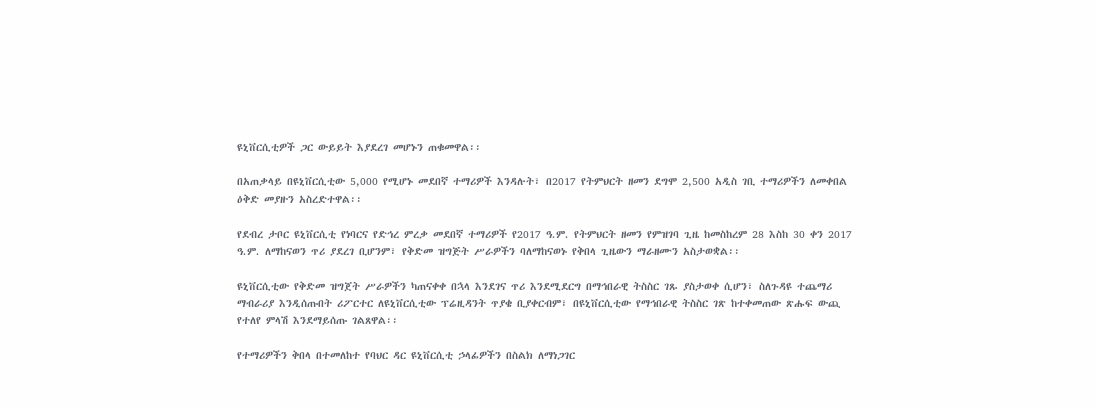ዩኒቨርሲቲዎች ጋር ውይይት እያደረገ መሆኑን ጠቁመዋል፡፡

በአጠቃላይ በዩኒቨርሲቲው 5,000 የሚሆኑ መደበኛ ተማሪዎች እንዳሉት፣ በ2017 የትምህርት ዘመን ደግሞ 2,500 አዲስ ገቢ ተማሪዎችን ለመቀበል ዕቅድ መያዙን አስረድተዋል፡፡

የደብረ ታቦር ዩኒቨርሲቲ የነባርና የድኅረ ምረቃ መደበኛ ተማሪዎች የ2017 ዓ.ም. የትምህርት ዘመን የምዝገባ ጊዜ ከመስከረም 28 እስከ 30 ቀን 2017 ዓ.ም. ለማከናወን ጥሪ ያደረገ ቢሆንም፣ የቅድመ ዝግጅት ሥራዎችን ባለማከናወኑ የቅበላ ጊዜውን ማራዘሙን አስታወቋል፡፡

ዩኒቨርሲቲው የቅድመ ዝግጀት ሥራዎችን ካጠናቀቀ በኋላ እንደገና ጥሪ እንደሚደርግ በማኅበራዊ ትስስር ገጹ ያስታወቀ ሲሆን፣ ስለጉዳዩ ተጨማሪ ማብራሪያ እንዲሰጡበት ሪፖርተር ለዩኒቨርሲቲው ፕሬዚዳንት ጥያቄ ቢያቀርብም፣ በዩኒቨርሲቲው የማኅበራዊ ትስስር ገጽ ከተቀመጠው ጽሑፍ ውጪ የተለየ ምላሽ እንደማይሰጡ ገልጸዋል፡፡

የተማሪዎችን ቅበላ በተመለከተ የባህር ዳር ዩኒቨርሲቲ ኃላፊዎችን በስልክ ለማነጋገር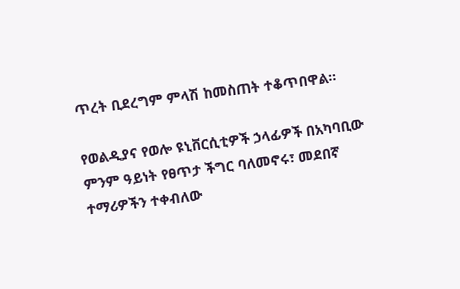ጥረት ቢደረግም ምላሽ ከመስጠት ተቆጥበዋል፡፡

የወልዲያና የወሎ ዩኒቨርሲቲዎች ኃላፊዎች በአካባቢው ምንም ዓይነት የፀጥታ ችግር ባለመኖሩ፣ መደበኛ ተማሪዎችን ተቀብለው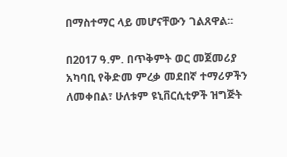በማስተማር ላይ መሆናቸውን ገልጸዋል፡፡

በ2017 ዓ.ም. በጥቅምት ወር መጀመሪያ አካባቢ የቅድመ ምረቃ መደበኛ ተማሪዎችን ለመቀበል፣ ሁለቱም ዩኒቨርሲቲዎች ዝግጅት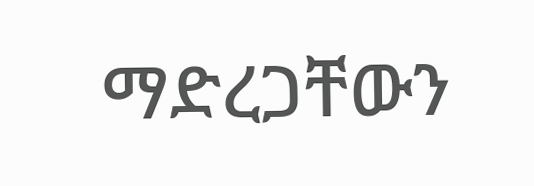ማድረጋቸውን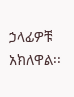ኃላፊዎቹ አክለዋል፡፡